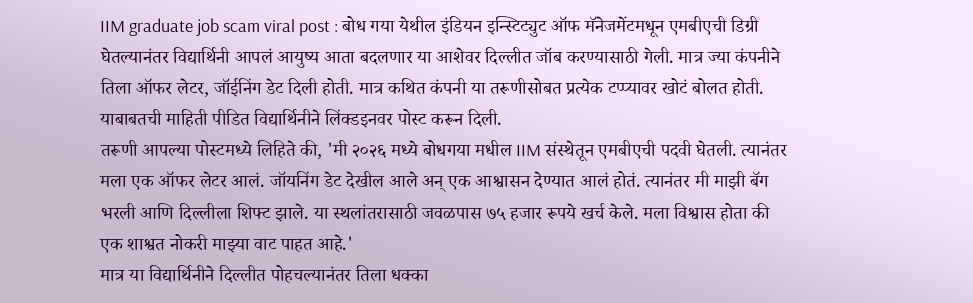IIM graduate job scam viral post : बोध गया येथील इंडियन इन्स्टिट्युट ऑफ मॅनेजमेंटमधून एमबीएची डिग्री घेतल्यानंतर विद्यार्थिनी आपलं आयुष्य आता बदलणार या आशेवर दिल्लीत जॉब करण्यासाठी गेली. मात्र ज्या कंपनीने तिला ऑफर लेटर, जॉईनिंग डेट दिली होती. मात्र कथित कंपनी या तरूणीसोबत प्रत्येक टप्प्यावर खोटं बोलत होती. याबाबतची माहिती पीडित विद्यार्थिनीने लिंक्डइनवर पोस्ट करून दिली.
तरूणी आपल्या पोस्टमध्ये लिहिते की, 'मी २०२६ मध्ये बोधगया मधील IIM संस्थेतून एमबीएची पदवी घेतली. त्यानंतर मला एक ऑफर लेटर आलं. जॉयनिंग डेट देखील आले अन् एक आश्वासन देण्यात आलं होतं. त्यानंतर मी माझी बॅग भरली आणि दिल्लीला शिफ्ट झाले. या स्थलांतरासाठी जवळपास ७५ हजार रूपये खर्च केले. मला विश्वास होता की एक शाश्वत नोकरी माझ्या वाट पाहत आहे.'
मात्र या विद्यार्थिनीने दिल्लीत पोहचल्यानंतर तिला धक्का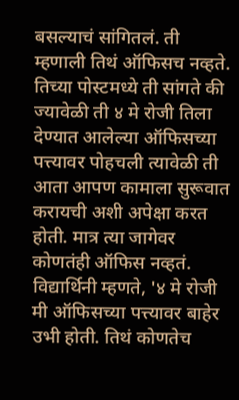बसल्याचं सांगितलं. ती म्हणाली तिथं ऑफिसच नव्हते. तिच्या पोस्टमध्ये ती सांगते की ज्यावेळी ती ४ मे रोजी तिला देण्यात आलेल्या ऑफिसच्या पत्त्यावर पोहचली त्यावेळी ती आता आपण कामाला सुरूवात करायची अशी अपेक्षा करत होती. मात्र त्या जागेवर कोणतंही ऑफिस नव्हतं.
विद्यार्थिनी म्हणते, '४ मे रोजी मी ऑफिसच्या पत्त्यावर बाहेर उभी होती. तिथं कोणतेच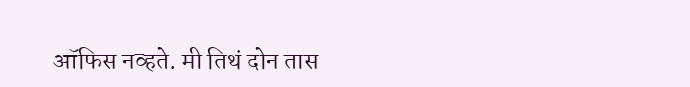ऑफिस नव्हते. मी तिथं दोन तास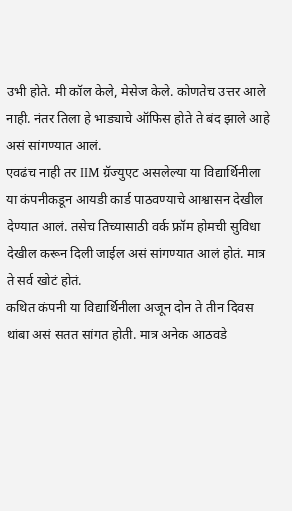उभी होते. मी कॉल केले, मेसेज केले. कोणतेच उत्तर आले नाही. नंतर तिला हे भाड्याचे ऑफिस होते ते बंद झाले आहे असं सांगण्यात आलं.
एवढंच नाही तर IIM ग्रॅज्युएट असलेल्या या विद्यार्थिनीला या कंपनीकडून आयडी कार्ड पाठवण्याचे आश्वासन देखील देण्यात आलं. तसेच तिच्यासाठी वर्क फ्रॉम होमची सुविधा देखील करून दिली जाईल असं सांगण्यात आलं होतं. मात्र ते सर्व खोटं होतं.
कथित कंपनी या विद्यार्थिनीला अजून दोन ते तीन दिवस थांबा असं सतत सांगत होती. मात्र अनेक आठवडे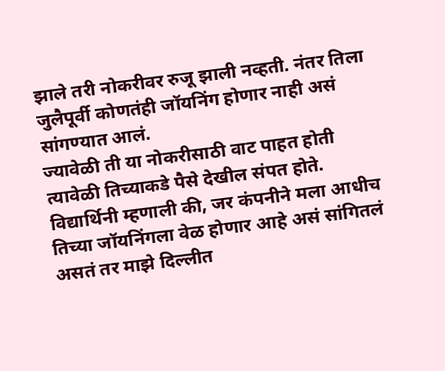झाले तरी नोकरीवर रुजू झाली नव्हती. नंतर तिला जुलैपूर्वी कोणतंही जॉयनिंग होणार नाही असं सांगण्यात आलं.
ज्यावेळी ती या नोकरीसाठी वाट पाहत होती त्यावेळी तिच्याकडे पैसे देखील संपत होते. विद्यार्थिनी म्हणाली की, जर कंपनीने मला आधीच तिच्या जॉयनिंगला वेळ होणार आहे असं सांगितलं असतं तर माझे दिल्लीत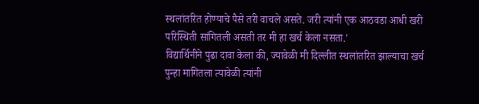स्थलांतरित होण्याचे पैसे तरी वाचले असते. जरी त्यांनी एक आठवडा आधी खरी परिस्थिती सांगितली असती तर मी हा खर्च केला नसता.'
विद्यार्थिनीने पुढा दावा केला की, ज्यावेळी मी दिल्लीत स्थलांतरित झाल्याचा खर्च पुन्हा मागितला त्यावेळी त्यांनी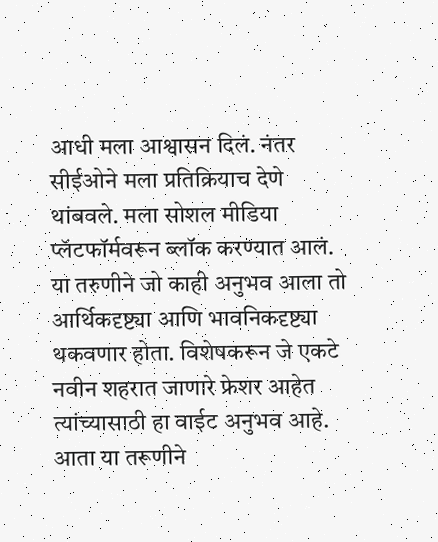आधी मला आश्वासन दिलं. नंतर सीईओने मला प्रतिक्रियाच देणे थांबवले. मला सोशल मीडिया प्लॅटफॉर्मवरून ब्लॉक करण्यात आलं.
या तरुणीने जो काही अनुभव आला तो आर्थिकदृष्ट्या आणि भावनिकदृष्ट्या थकवणार होता. विशेषकरून जे एकटे नवीन शहरात जाणारे फ्रेशर आहेत त्यांच्यासाठी हा वाईट अनुभव आहे. आता या तरूणीने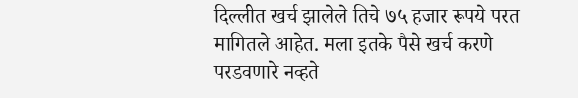दिल्लीत खर्च झालेले तिचे ७५ हजार रूपये परत मागितले आहेत. मला इतके पैसे खर्च करणे परडवणारे नव्हते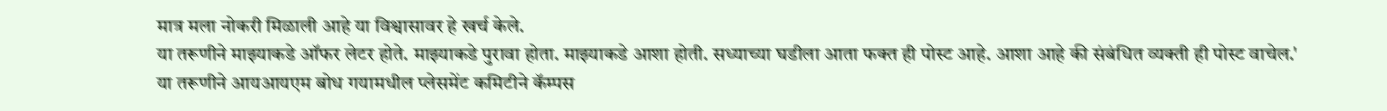मात्र मला नोकरी मिळाली आहे या विश्वासावर हे खर्च केले.
या तरूणीने माझ्याकडे ऑफर लेटर होते. माझ्याकडे पुरावा होता. माझ्याकडे आशा होती. सध्याच्या घडीला आता फक्त ही पोस्ट आहे. आशा आहे की संबंधित व्यक्ती ही पोस्ट वाचेल.'
या तरूणीने आयआयएम बोध गयामधील प्लेसमेंट कमिटीने कॅम्पस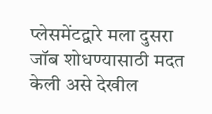प्लेसमेंटद्वारे मला दुसरा जॉब शोधण्यासाठी मदत केली असे देखील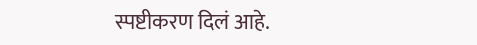स्पष्टीकरण दिलं आहे.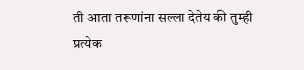ती आता तरूणांना सल्ला देतेय की तुम्ही प्रत्येक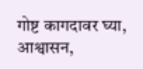गोष्ट कागदावर घ्या, आश्वासन,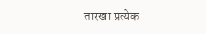तारखा प्रत्येक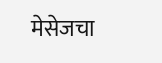मेसेजचा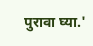पुरावा घ्या.'